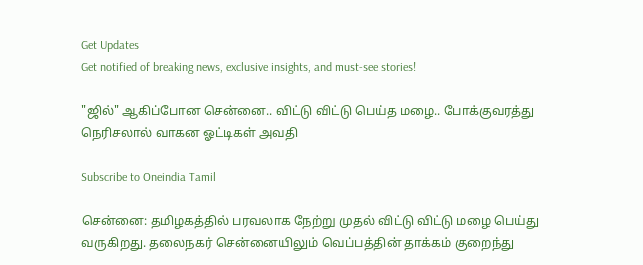Get Updates
Get notified of breaking news, exclusive insights, and must-see stories!

"ஜில்" ஆகிப்போன சென்னை.. விட்டு விட்டு பெய்த மழை.. போக்குவரத்து நெரிசலால் வாகன ஓட்டிகள் அவதி

Subscribe to Oneindia Tamil

சென்னை: தமிழகத்தில் பரவலாக நேற்று முதல் விட்டு விட்டு மழை பெய்து வருகிறது. தலைநகர் சென்னையிலும் வெப்பத்தின் தாக்கம் குறைந்து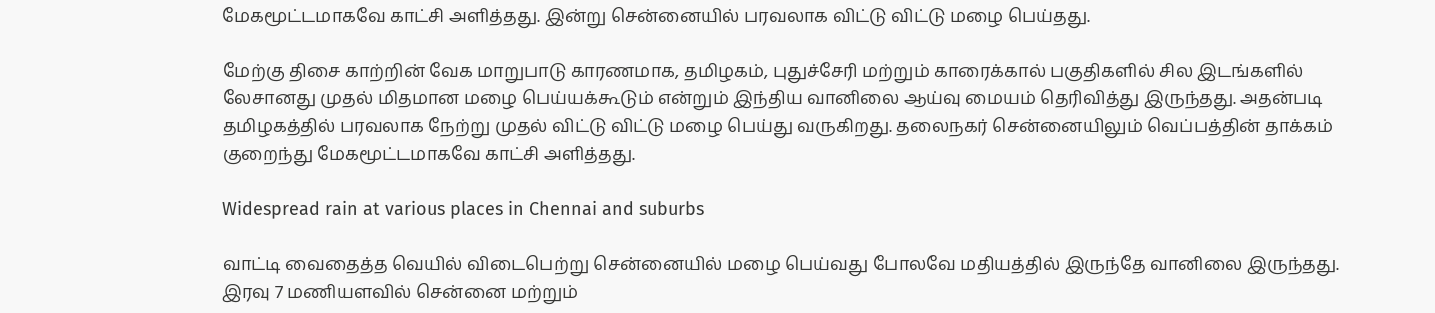மேகமூட்டமாகவே காட்சி அளித்தது. இன்று சென்னையில் பரவலாக விட்டு விட்டு மழை பெய்தது.

மேற்கு திசை காற்றின் வேக மாறுபாடு காரணமாக, தமிழகம், புதுச்சேரி மற்றும் காரைக்கால் பகுதிகளில் சில இடங்களில் லேசானது முதல் மிதமான மழை பெய்யக்கூடும் என்றும் இந்திய வானிலை ஆய்வு மையம் தெரிவித்து இருந்தது. அதன்படி தமிழகத்தில் பரவலாக நேற்று முதல் விட்டு விட்டு மழை பெய்து வருகிறது. தலைநகர் சென்னையிலும் வெப்பத்தின் தாக்கம் குறைந்து மேகமூட்டமாகவே காட்சி அளித்தது.

Widespread rain at various places in Chennai and suburbs

வாட்டி வைதைத்த வெயில் விடைபெற்று சென்னையில் மழை பெய்வது போலவே மதியத்தில் இருந்தே வானிலை இருந்தது. இரவு 7 மணியளவில் சென்னை மற்றும்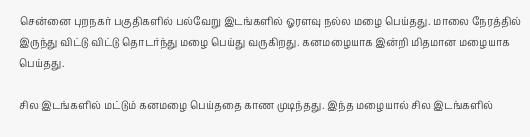சென்னை புறநகர் பகுதிகளில் பல்வேறு இடங்களில் ஓரளவு நல்ல மழை பெய்தது. மாலை நேரத்தில் இருந்து விட்டு விட்டு தொடர்ந்து மழை பெய்து வருகிறது. கனமழையாக இன்றி மிதமான மழையாக பெய்தது.

சில இடங்களில் மட்டும் கனமழை பெய்ததை காண முடிந்தது. இந்த மழையால் சில இடங்களில்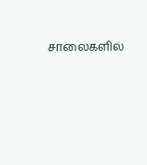சாலைகளில்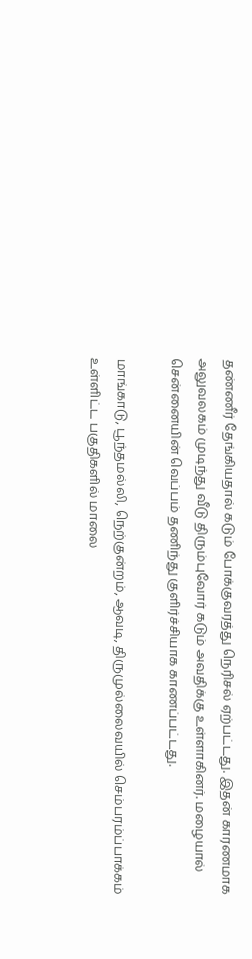தண்ணீர் தேங்கியதால் கடும் போக்குவரத்து நெரிசல் ஏற்பட்டது. இதன் காரணமாக அலுவலகம் முடிந்து வீடு திரும்புவோர் கடும் அவதிக்கு உள்ளாகினர். மழையால் சென்னையின் வெப்பம் தணிந்து குளிர்ச்சியாக காணப்பட்டது.

மாங்காடு, பூந்தமல்லி, நெற்குன்றம், ஆவடி, திருமுல்லைவயில் செம்பரம்ப்பாக்கம் உள்ளிட்ட பகுதிகளில் மாலை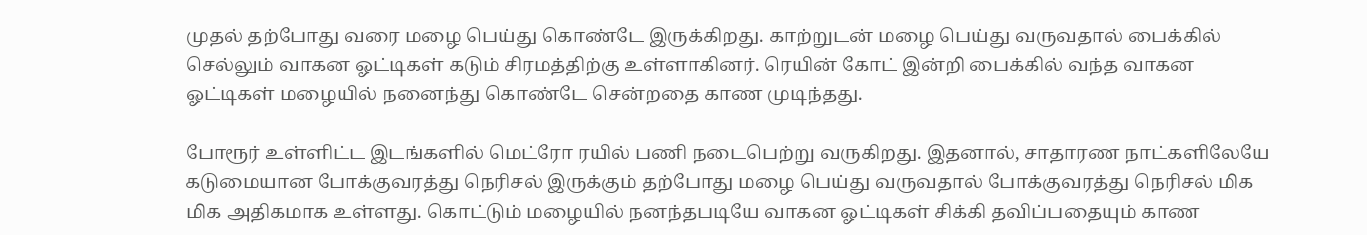முதல் தற்போது வரை மழை பெய்து கொண்டே இருக்கிறது. காற்றுடன் மழை பெய்து வருவதால் பைக்கில் செல்லும் வாகன ஓட்டிகள் கடும் சிரமத்திற்கு உள்ளாகினர். ரெயின் கோட் இன்றி பைக்கில் வந்த வாகன ஓட்டிகள் மழையில் நனைந்து கொண்டே சென்றதை காண முடிந்தது.

போரூர் உள்ளிட்ட இடங்களில் மெட்ரோ ரயில் பணி நடைபெற்று வருகிறது. இதனால், சாதாரண நாட்களிலேயே கடுமையான போக்குவரத்து நெரிசல் இருக்கும் தற்போது மழை பெய்து வருவதால் போக்குவரத்து நெரிசல் மிக மிக அதிகமாக உள்ளது. கொட்டும் மழையில் நனந்தபடியே வாகன ஓட்டிகள் சிக்கி தவிப்பதையும் காண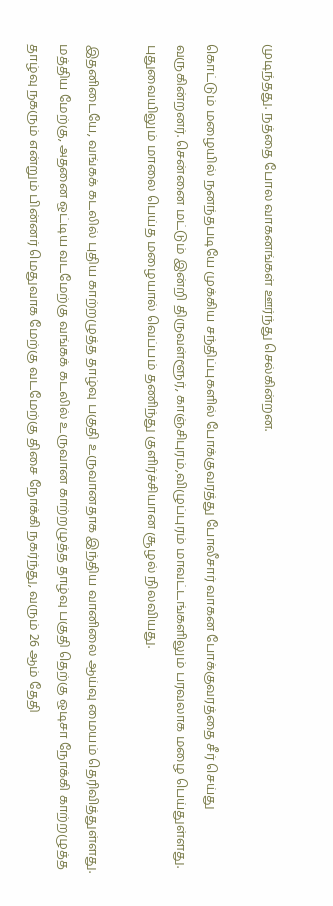முடிந்தது. நத்தை போல வாகனங்கள் ஊர்ந்து செல்கின்றன.

கொட்டும் மழையில் நனந்தபடியே முக்கிய சந்திப்புகளில் போக்குவரத்து போலீசார் வாகன போக்குவரத்தை சீர் செய்து வருகின்றனர். சென்னை மட்டும் இன்றி திருவள்ளூர், காஞ்சிபுரம்,விழுப்புரம் மாவட்டங்களிலும் பரவலாக மழை பெய்துள்ளது. புதுவையிலும் மாலை பெய்த மழையால் வெப்பம் தணிந்து குளிர்ச்சியான சூழல் நிலவியது.

இதனிடையே, வங்கக் கடலில் புதிய காற்றழுத்த தாழ்வு பகுதி உருவானதாக இந்திய வானிலை ஆய்வு மையம் தெரிவித்துள்ளது. மத்திய மேற்கு, அதனை ஒட்டிய வடமேற்கு வங்கக் கடலில் உருவான காற்றழுத்த தாழ்வு பகுதி தெற்கு ஒடிசா நோக்கி காற்றழுத்த தாழ்வு நகரும் என்றும் பின்னர் மெதுவாக மேற்கு வடமேற்கு திசை நோக்கி நகர்ந்து, வரும் 26 ஆம் தேதி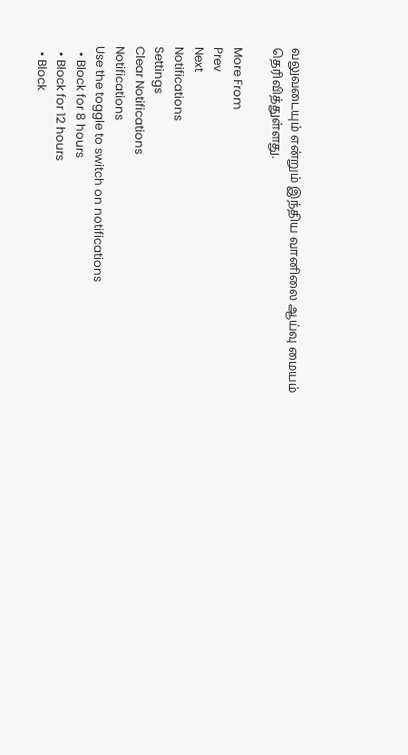வலுவடையும் என்றும் இந்திய வானிலை ஆய்வு மையம் தெரிவித்துள்ளது.

More From
Prev
Next
Notifications
Settings
Clear Notifications
Notifications
Use the toggle to switch on notifications
  • Block for 8 hours
  • Block for 12 hours
  • Block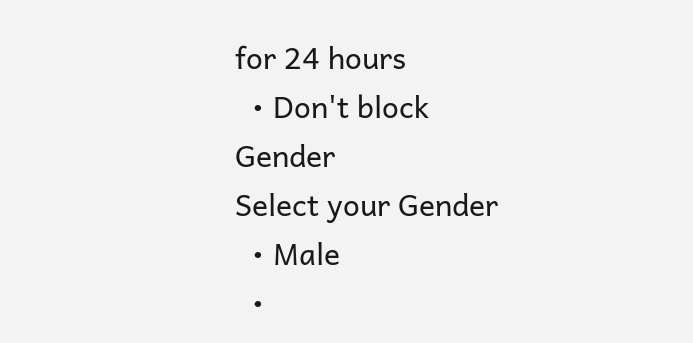for 24 hours
  • Don't block
Gender
Select your Gender
  • Male
  •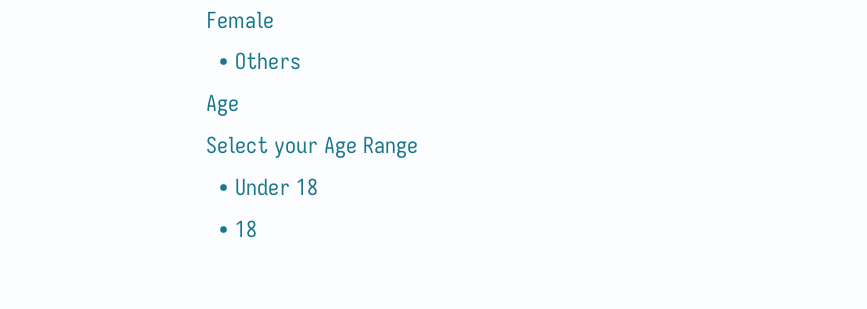Female
  • Others
Age
Select your Age Range
  • Under 18
  • 18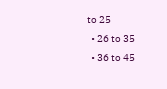to 25
  • 26 to 35
  • 36 to 45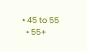• 45 to 55
  • 55+